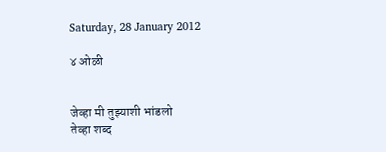Saturday, 28 January 2012

४ ओळी


जेव्हा मी तुझ्याशी भांडलो
तेव्हा शब्द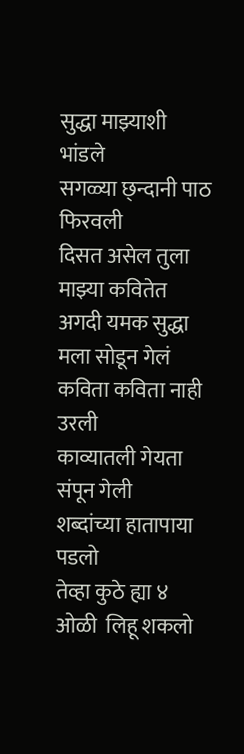सुद्धा माझ्याशी भांडले
सगळ्या छ्न्दानी पाठ फिरवली
दिसत असेल तुला माझ्या कवितेत
अगदी यमक सुद्धा  मला सोडून गेलं
कविता कविता नाही उरली
काव्यातली गेयता संपून गेली
शब्दांच्या हातापाया पडलो
तेव्हा कुठे ह्या ४ ओळी  लिहू शकलो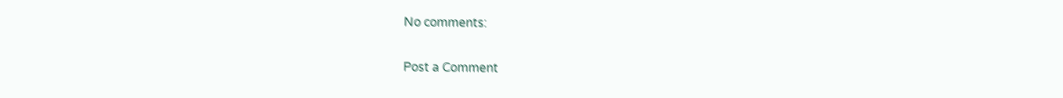No comments:

Post a Comment